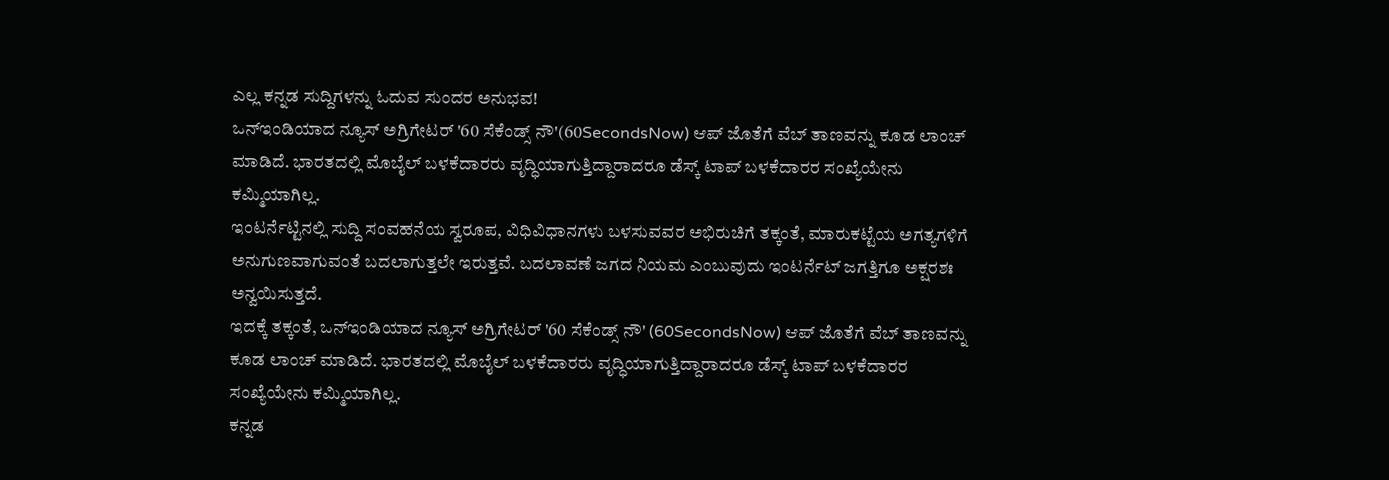ಎಲ್ಲ ಕನ್ನಡ ಸುದ್ದಿಗಳನ್ನು ಓದುವ ಸುಂದರ ಅನುಭವ!
ಒನ್ಇಂಡಿಯಾದ ನ್ಯೂಸ್ ಅಗ್ರಿಗೇಟರ್ '60 ಸೆಕೆಂಡ್ಸ್ ನೌ'(60SecondsNow) ಆಪ್ ಜೊತೆಗೆ ವೆಬ್ ತಾಣವನ್ನು ಕೂಡ ಲಾಂಚ್ ಮಾಡಿದೆ. ಭಾರತದಲ್ಲಿ ಮೊಬೈಲ್ ಬಳಕೆದಾರರು ವೃದ್ಧಿಯಾಗುತ್ತಿದ್ದಾರಾದರೂ ಡೆಸ್ಕ್ ಟಾಪ್ ಬಳಕೆದಾರರ ಸಂಖ್ಯೆಯೇನು ಕಮ್ಮಿಯಾಗಿಲ್ಲ.
ಇಂಟರ್ನೆಟ್ಟಿನಲ್ಲಿ ಸುದ್ದಿ ಸಂವಹನೆಯ ಸ್ವರೂಪ, ವಿಧಿವಿಧಾನಗಳು ಬಳಸುವವರ ಅಭಿರುಚಿಗೆ ತಕ್ಕಂತೆ, ಮಾರುಕಟ್ಟೆಯ ಅಗತ್ಯಗಳಿಗೆ ಅನುಗುಣವಾಗುವಂತೆ ಬದಲಾಗುತ್ತಲೇ ಇರುತ್ತವೆ. ಬದಲಾವಣೆ ಜಗದ ನಿಯಮ ಎಂಬುವುದು ಇಂಟರ್ನೆಟ್ ಜಗತ್ತಿಗೂ ಅಕ್ಷರಶಃ ಅನ್ವಯಿಸುತ್ತದೆ.
ಇದಕ್ಕೆ ತಕ್ಕಂತೆ, ಒನ್ಇಂಡಿಯಾದ ನ್ಯೂಸ್ ಅಗ್ರಿಗೇಟರ್ '60 ಸೆಕೆಂಡ್ಸ್ ನೌ' (60SecondsNow) ಆಪ್ ಜೊತೆಗೆ ವೆಬ್ ತಾಣವನ್ನು ಕೂಡ ಲಾಂಚ್ ಮಾಡಿದೆ. ಭಾರತದಲ್ಲಿ ಮೊಬೈಲ್ ಬಳಕೆದಾರರು ವೃದ್ಧಿಯಾಗುತ್ತಿದ್ದಾರಾದರೂ ಡೆಸ್ಕ್ ಟಾಪ್ ಬಳಕೆದಾರರ ಸಂಖ್ಯೆಯೇನು ಕಮ್ಮಿಯಾಗಿಲ್ಲ.
ಕನ್ನಡ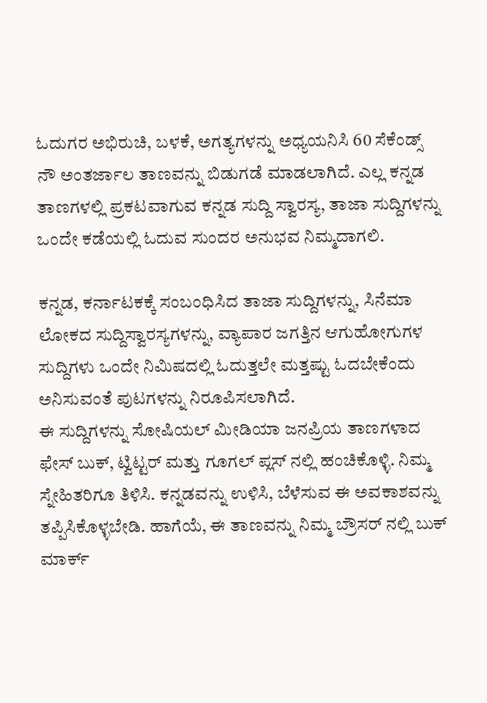ಓದುಗರ ಅಭಿರುಚಿ, ಬಳಕೆ, ಅಗತ್ಯಗಳನ್ನು ಅಧ್ಯಯನಿಸಿ 60 ಸೆಕೆಂಡ್ಸ್ ನೌ ಅಂತರ್ಜಾಲ ತಾಣವನ್ನು ಬಿಡುಗಡೆ ಮಾಡಲಾಗಿದೆ. ಎಲ್ಲ ಕನ್ನಡ ತಾಣಗಳಲ್ಲಿ ಪ್ರಕಟವಾಗುವ ಕನ್ನಡ ಸುದ್ದಿ ಸ್ವಾರಸ್ಯ, ತಾಜಾ ಸುದ್ದಿಗಳನ್ನು ಒಂದೇ ಕಡೆಯಲ್ಲಿ ಓದುವ ಸುಂದರ ಅನುಭವ ನಿಮ್ಮದಾಗಲಿ.

ಕನ್ನಡ, ಕರ್ನಾಟಕಕ್ಕೆ ಸಂಬಂಧಿಸಿದ ತಾಜಾ ಸುದ್ದಿಗಳನ್ನು, ಸಿನೆಮಾ ಲೋಕದ ಸುದ್ದಿಸ್ವಾರಸ್ಯಗಳನ್ನು, ವ್ಯಾಪಾರ ಜಗತ್ತಿನ ಆಗುಹೋಗುಗಳ ಸುದ್ದಿಗಳು ಒಂದೇ ನಿಮಿಷದಲ್ಲಿ ಓದುತ್ತಲೇ ಮತ್ತಷ್ಟು ಓದಬೇಕೆಂದು ಅನಿಸುವಂತೆ ಪುಟಗಳನ್ನು ನಿರೂಪಿಸಲಾಗಿದೆ.
ಈ ಸುದ್ದಿಗಳನ್ನು ಸೋಷಿಯಲ್ ಮೀಡಿಯಾ ಜನಪ್ರಿಯ ತಾಣಗಳಾದ ಫೇಸ್ ಬುಕ್, ಟ್ವಿಟ್ಟರ್ ಮತ್ತು ಗೂಗಲ್ ಪ್ಲಸ್ ನಲ್ಲಿ ಹಂಚಿಕೊಳ್ಳಿ. ನಿಮ್ಮ ಸ್ನೇಹಿತರಿಗೂ ತಿಳಿಸಿ. ಕನ್ನಡವನ್ನು ಉಳಿಸಿ, ಬೆಳೆಸುವ ಈ ಅವಕಾಶವನ್ನು ತಪ್ಪಿಸಿಕೊಳ್ಳಬೇಡಿ. ಹಾಗೆಯೆ, ಈ ತಾಣವನ್ನು ನಿಮ್ಮ ಬ್ರೌಸರ್ ನಲ್ಲಿ ಬುಕ್ ಮಾರ್ಕ್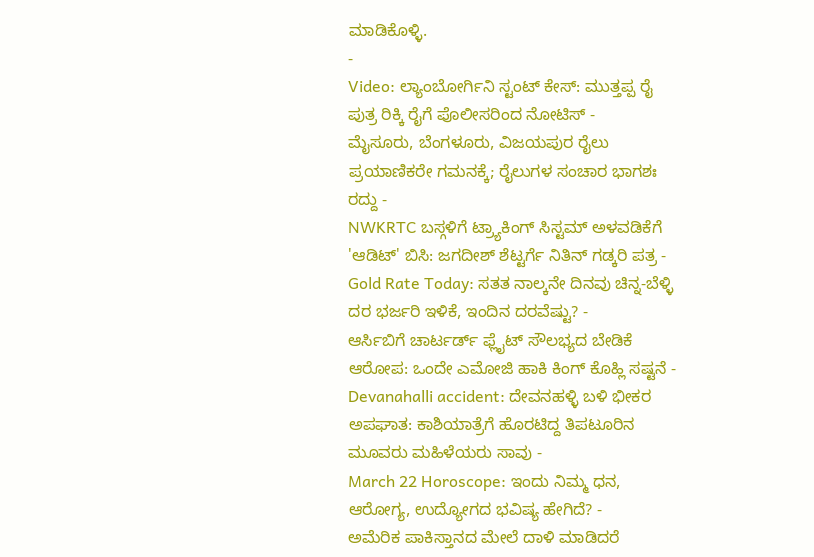ಮಾಡಿಕೊಳ್ಳಿ.
-
Video: ಲ್ಯಾಂಬೋರ್ಗಿನಿ ಸ್ಟಂಟ್ ಕೇಸ್: ಮುತ್ತಪ್ಪ ರೈ ಪುತ್ರ ರಿಕ್ಕಿ ರೈಗೆ ಪೊಲೀಸರಿಂದ ನೋಟಿಸ್ -
ಮೈಸೂರು, ಬೆಂಗಳೂರು, ವಿಜಯಪುರ ರೈಲು ಪ್ರಯಾಣಿಕರೇ ಗಮನಕ್ಕೆ; ರೈಲುಗಳ ಸಂಚಾರ ಭಾಗಶಃ ರದ್ದು -
NWKRTC ಬಸ್ಗಳಿಗೆ ಟ್ರ್ಯಾಕಿಂಗ್ ಸಿಸ್ಟಮ್ ಅಳವಡಿಕೆಗೆ 'ಆಡಿಟ್' ಬಿಸಿ: ಜಗದೀಶ್ ಶೆಟ್ಟರ್ಗೆ ನಿತಿನ್ ಗಡ್ಕರಿ ಪತ್ರ -
Gold Rate Today: ಸತತ ನಾಲ್ಕನೇ ದಿನವು ಚಿನ್ನ-ಬೆಳ್ಳಿ ದರ ಭರ್ಜರಿ ಇಳಿಕೆ, ಇಂದಿನ ದರವೆಷ್ಟು? -
ಆರ್ಸಿಬಿಗೆ ಚಾರ್ಟರ್ಡ್ ಫ್ಲೈಟ್ ಸೌಲಭ್ಯದ ಬೇಡಿಕೆ ಆರೋಪ: ಒಂದೇ ಎಮೋಜಿ ಹಾಕಿ ಕಿಂಗ್ ಕೊಹ್ಲಿ ಸಷ್ಟನೆ -
Devanahalli accident: ದೇವನಹಳ್ಳಿ ಬಳಿ ಭೀಕರ ಅಪಘಾತ: ಕಾಶಿಯಾತ್ರೆಗೆ ಹೊರಟಿದ್ದ ತಿಪಟೂರಿನ ಮೂವರು ಮಹಿಳೆಯರು ಸಾವು -
March 22 Horoscope: ಇಂದು ನಿಮ್ಮ ಧನ, ಆರೋಗ್ಯ, ಉದ್ಯೋಗದ ಭವಿಷ್ಯ ಹೇಗಿದೆ? -
ಅಮೆರಿಕ ಪಾಕಿಸ್ತಾನದ ಮೇಲೆ ದಾಳಿ ಮಾಡಿದರೆ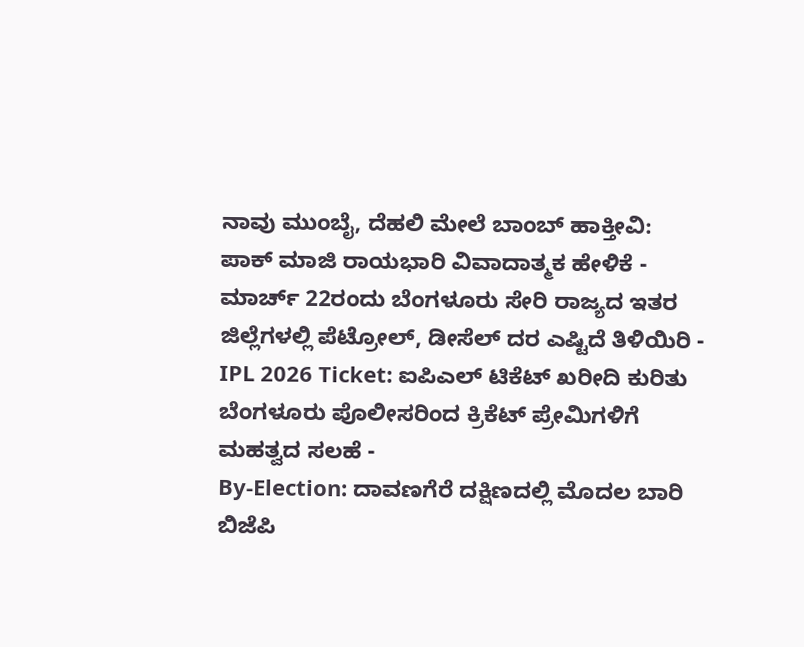ನಾವು ಮುಂಬೈ, ದೆಹಲಿ ಮೇಲೆ ಬಾಂಬ್ ಹಾಕ್ತೀವಿ: ಪಾಕ್ ಮಾಜಿ ರಾಯಭಾರಿ ವಿವಾದಾತ್ಮಕ ಹೇಳಿಕೆ -
ಮಾರ್ಚ್ 22ರಂದು ಬೆಂಗಳೂರು ಸೇರಿ ರಾಜ್ಯದ ಇತರ ಜಿಲ್ಲೆಗಳಲ್ಲಿ ಪೆಟ್ರೋಲ್, ಡೀಸೆಲ್ ದರ ಎಷ್ಟಿದೆ ತಿಳಿಯಿರಿ -
IPL 2026 Ticket: ಐಪಿಎಲ್ ಟಿಕೆಟ್ ಖರೀದಿ ಕುರಿತು ಬೆಂಗಳೂರು ಪೊಲೀಸರಿಂದ ಕ್ರಿಕೆಟ್ ಪ್ರೇಮಿಗಳಿಗೆ ಮಹತ್ವದ ಸಲಹೆ -
By-Election: ದಾವಣಗೆರೆ ದಕ್ಷಿಣದಲ್ಲಿ ಮೊದಲ ಬಾರಿ ಬಿಜೆಪಿ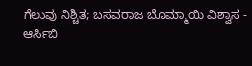ಗೆಲುವು ನಿಶ್ಚಿತ; ಬಸವರಾಜ ಬೊಮ್ಮಾಯಿ ವಿಶ್ವಾಸ -
ಆರ್ಸಿಬಿ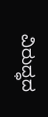ವಿರುದ್ಧದ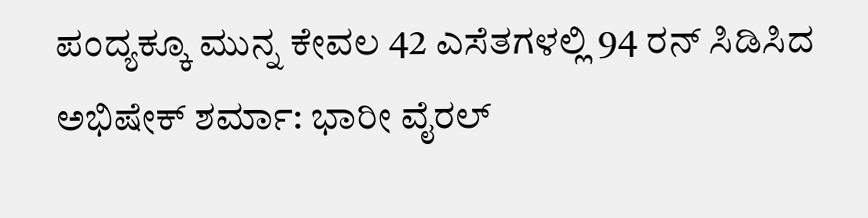ಪಂದ್ಯಕ್ಕೂ ಮುನ್ನ ಕೇವಲ 42 ಎಸೆತಗಳಲ್ಲಿ 94 ರನ್ ಸಿಡಿಸಿದ ಅಭಿಷೇಕ್ ಶರ್ಮಾ: ಭಾರೀ ವೈರಲ್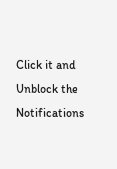Click it and Unblock the Notifications